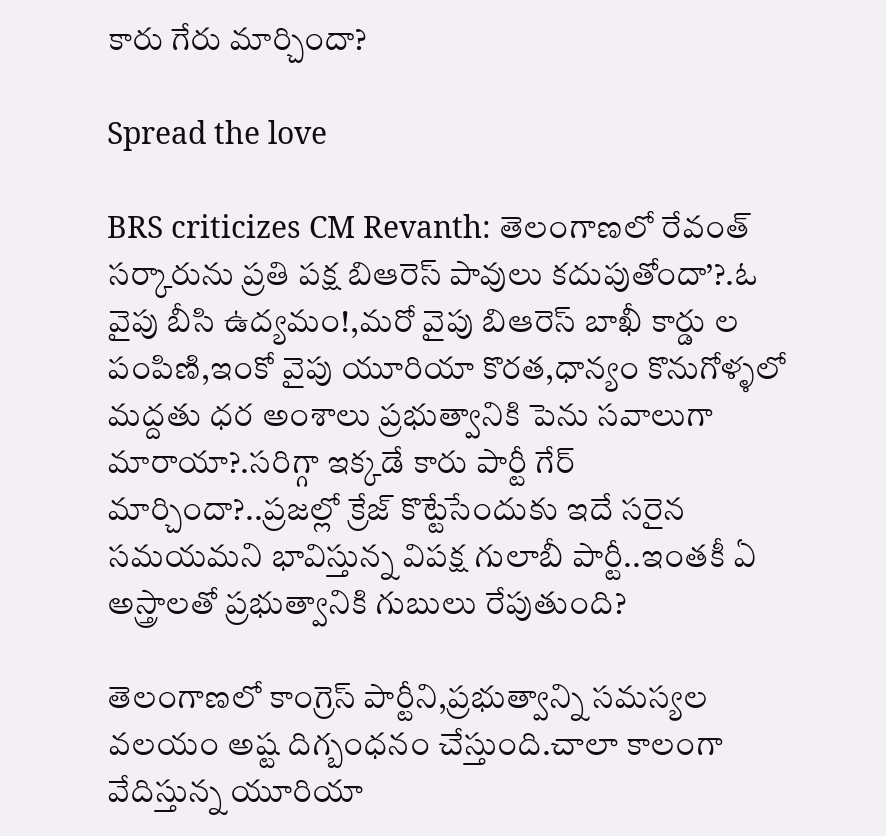కారు గేరు మార్చిందా?

Spread the love

BRS criticizes CM Revanth: తెలంగాణలో రేవంత్ సర్కారును ప్రతి పక్ష బిఆరెస్ పావులు కదుపుతోందా’?.ఓ వైపు బీసి ఉద్యమం!,మరో వైపు బిఆరెస్ బాఖీ కార్డు ల పంపిణి,ఇంకో వైపు యూరియా కొరత,ధాన్యం కొనుగోళ్ళలో మద్దతు ధర అంశాలు ప్రభుత్వానికి పెను సవాలుగా మారాయా?.సరిగ్గా ఇక్కడే కారు పార్టీ గేర్ మార్చిందా?..ప్రజల్లో క్రేజ్ కొట్టేసేందుకు ఇదే సరైన సమయమని భావిస్తున్న విపక్ష గులాబీ పార్టీ..ఇంతకీ ఏ అస్త్రాలతో ప్రభుత్వానికి గుబులు రేపుతుంది?

తెలంగాణలో కాంగ్రెస్ పార్టీని,ప్రభుత్వాన్ని సమస్యల వలయం అష్ట దిగ్బంధనం చేస్తుంది.చాలా కాలంగా వేదిస్తున్న యూరియా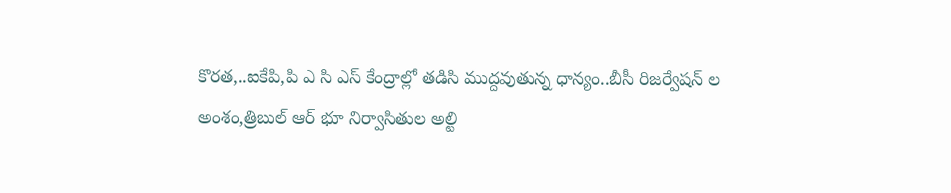కొరత,..ఐకేపి,పి ఎ సి ఎస్ కేంద్రాల్లో తడిసి ముద్దవుతున్న ధాన్యం..బీసీ రిజర్వేషన్ ల అంశం,త్రిబుల్ ఆర్ భూ నిర్వాసితుల అల్టి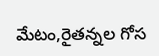మేటం,రైతన్నల గోస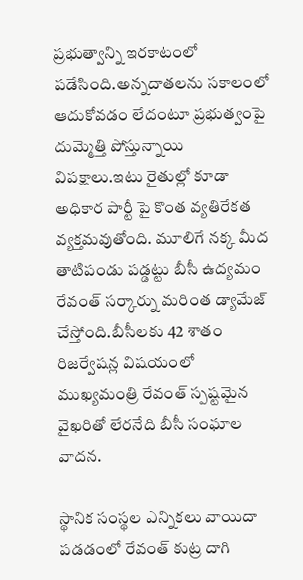ప్రభుత్వాన్ని ఇరకాటంలో పడేసింది.అన్నదాతలను సకాలంలో ఆదుకోవడం లేదంటూ ప్రభుత్వంపై దుమ్మెత్తి పోస్తున్నాయి విపక్షాలు.ఇటు రైతుల్లో కూడా అధికార పార్టీ పై కొంత వ్యతిరేకత వ్యక్తమవుతోంది. మూలిగే నక్క మీద తాటిపండు పడ్డట్టు బీసీ ఉద్యమం రేవంత్ సర్కార్ను మరింత డ్యామేజ్ చేస్తోంది.బీసీలకు 42 శాతం రిజర్వేషన్ల విషయంలో ముఖ్యమంత్రి రేవంత్ స్పష్టమైన వైఖరితో లేరనేది బీసీ సంఘాల వాదన.

స్థానిక సంస్థల ఎన్నికలు వాయిదా పడడంలో రేవంత్ కుట్ర దాగి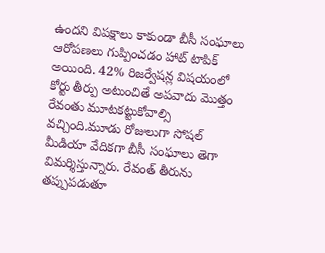ఉందని విపక్షాలు కాకుండా బీసీ సంఘాలు ఆరోపణలు గుప్పించడం హాట్ టాపిక్ అయింది. 42% రిజర్వేషన్ల విషయంలో కోర్టు తీర్పు అటుంచితే అపవాదు మొత్తం రేవంతు మూటకట్టుకోవాల్సి వచ్చింది.మూడు రోజులుగా సోషల్ మీడియా వేదికగా బీసీ సంఘాలు తెగా విమర్శిస్తున్నారు. రేవంత్ తీరును తప్పుపడుతూ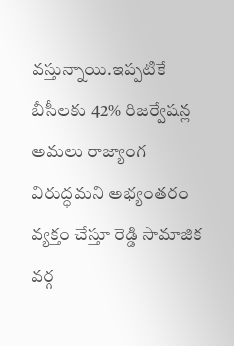వస్తున్నాయి.ఇప్పటికే బీసీలకు 42% రిజర్వేషన్ల అమలు రాజ్యాంగ విరుద్ధమని అభ్యంతరం వ్యక్తం చేస్తూ రెడ్డి సామాజిక వర్గ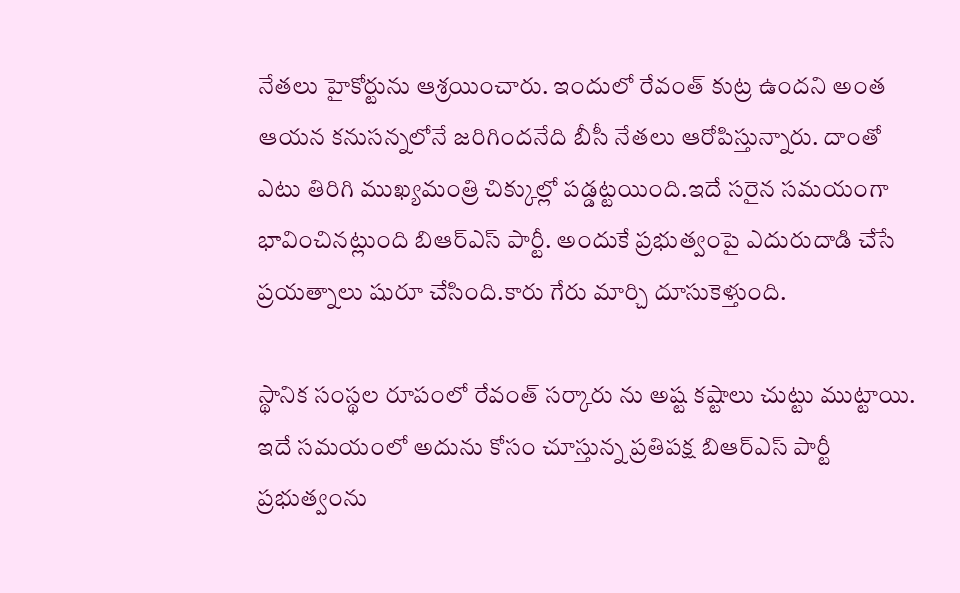నేతలు హైకోర్టును ఆశ్రయించారు. ఇందులో రేవంత్ కుట్ర ఉందని అంత ఆయన కనుసన్నలోనే జరిగిందనేది బీసీ నేతలు ఆరోపిస్తున్నారు. దాంతో ఎటు తిరిగి ముఖ్యమంత్రి చిక్కుల్లో పడ్డట్టయింది.ఇదే సరైన సమయంగా భావించినట్లుంది బిఆర్ఎస్ పార్టీ. అందుకే ప్రభుత్వంపై ఎదురుదాడి చేసే ప్రయత్నాలు షురూ చేసింది.కారు గేరు మార్చి దూసుకెళ్తుంది.

స్థానిక సంస్థల రూపంలో రేవంత్ సర్కారు ను అష్ట కష్టాలు చుట్టు ముట్టాయి. ఇదే సమయంలో అదును కోసం చూస్తున్న ప్రతిపక్ష బిఆర్ఎస్ పార్టీ ప్రభుత్వంను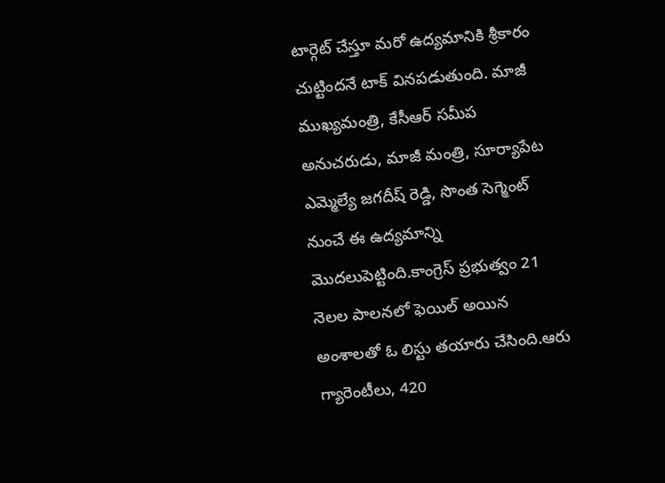టార్గెట్ చేస్తూ మరో ఉద్యమానికి శ్రీకారం చుట్టిందనే టాక్ వినపడుతుంది. మాజీ ముఖ్యమంత్రి, కేసీఆర్ సమీప అనుచరుడు, మాజీ మంత్రి, సూర్యాపేట ఎమ్మెల్యే జగదీష్ రెడ్డి, సొంత సెగ్మెంట్ నుంచే ఈ ఉద్యమాన్ని మొదలుపెట్టింది.కాంగ్రెస్ ప్రభుత్వం 21 నెలల పాలనలో ఫెయిల్ అయిన అంశాలతో ఓ లిస్టు తయారు చేసింది.ఆరు గ్యారెంటీలు, 420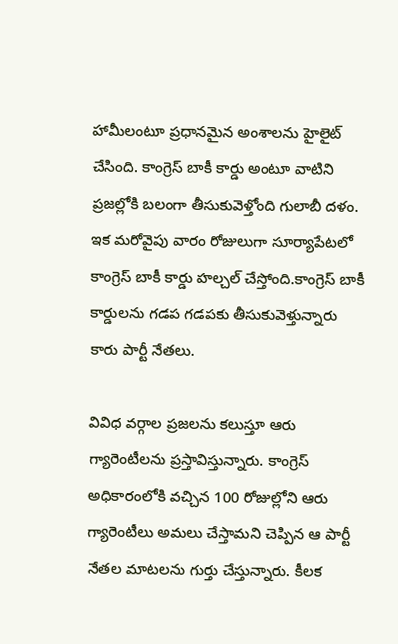హామీలంటూ ప్రధానమైన అంశాలను హైలైట్ చేసింది. కాంగ్రెస్ బాకీ కార్డు అంటూ వాటిని ప్రజల్లోకి బలంగా తీసుకువెళ్తోంది గులాబీ దళం. ఇక మరోవైపు వారం రోజులుగా సూర్యాపేటలో కాంగ్రెస్ బాకీ కార్డు హల్చల్ చేస్తోంది.కాంగ్రెస్ బాకీ కార్డులను గడప గడపకు తీసుకువెళ్తున్నారు కారు పార్టీ నేతలు.

వివిధ వర్గాల ప్రజలను కలుస్తూ ఆరు గ్యారెంటీలను ప్రస్తావిస్తున్నారు. కాంగ్రెస్ అధికారంలోకి వచ్చిన 100 రోజుల్లోని ఆరు గ్యారెంటీలు అమలు చేస్తామని చెప్పిన ఆ పార్టీ నేతల మాటలను గుర్తు చేస్తున్నారు. కీలక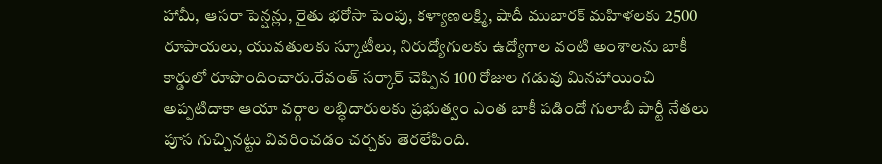హామీ, ఆసరా పెన్షన్లు, రైతు భరోసా పెంపు, కళ్యాణలక్ష్మి, షాదీ ముబారక్ మహిళలకు 2500 రూపాయలు, యువతులకు స్కూటీలు, నిరుద్యోగులకు ఉద్యోగాల వంటి అంశాలను బాకీ కార్డులో రూపొందించారు.రేవంత్ సర్కార్ చెప్పిన 100 రోజుల గడువు మినహాయించి అప్పటిదాకా ఆయా వర్గాల లబ్ధిదారులకు ప్రభుత్వం ఎంత బాకీ పడిందో గులాబీ పార్టీ నేతలు పూస గుచ్చినట్టు వివరించడం చర్చకు తెరలేపింది.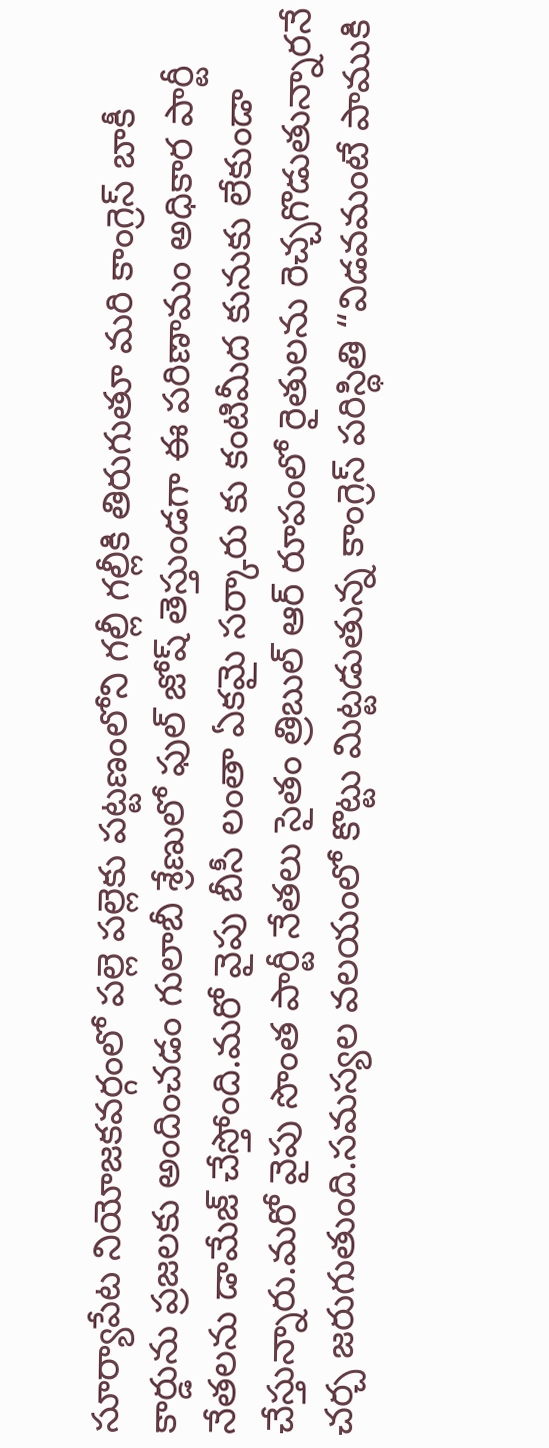సూర్యాపేట నియోజకవర్గంలో పల్లె పల్లెకు పట్టణంలోని గల్లీ గల్లీకి తిరుగుతూ మరి కాంగ్రెస్ బాకీ కార్డును ప్రజలకు అందించడం గులాబీ శ్రేణులో ఫుల్ జోష్ తెస్తుండగా ఈ పరిణామం అధికార పార్టీ నేతలను డామేజ్ చేస్తోంది.మరో వైపు బీసీ లంతా ఏకమై సర్కారు కు కంటిమీద కునుకు లేకుండా చేస్తున్నారు.మరో వైపు సొంత పార్టీ నేతలు సైతం త్రిబుల్ ఆర్ రూపంలో రైతులను రెచ్చగొడుతున్నారనే చర్చ జరుగుతుంది.సమస్యల వలయంలో కొట్టు మిట్టడుతున్న కాంగ్రెస్ పరిస్థితి “విడవమంటే పాముకి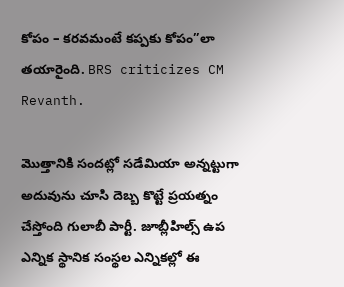కోపం – కరవమంటే కప్పకు కోపం”లా తయారైంది. BRS criticizes CM Revanth.

మొత్తానికి సందట్లో సడేమియా అన్నట్టుగా అదువును చూసి దెబ్బ కొట్టే ప్రయత్నం చేస్తోంది గులాబీ పార్టీ. జూబ్లీహిల్స్ ఉప ఎన్నిక స్థానిక సంస్థల ఎన్నికల్లో ఈ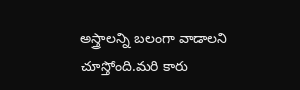అస్త్రాలన్ని బలంగా వాడాలని చూస్తోంది.మరి కారు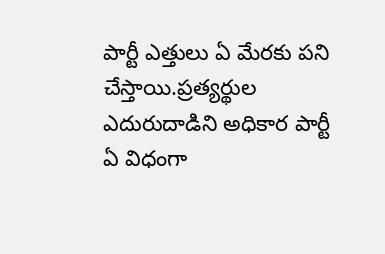పార్టీ ఎత్తులు ఏ మేరకు పని చేస్తాయి.ప్రత్యర్థుల ఎదురుదాడిని అధికార పార్టీ ఏ విధంగా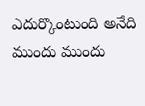ఎదుర్కొంటుంది అనేది ముందు ముందు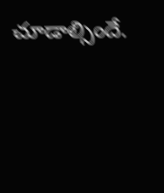చూడాల్సిందే.